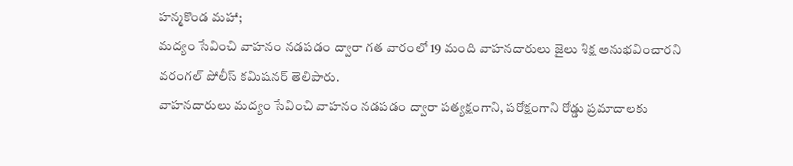హన్మకొండ మహా;
మద్యం సేవించి వాహనం నడపడం ద్వారా గత వారంలో 19 మంది వాహనదారులు జైలు శిక్ష అనుభవించారని వరంగల్ పోలీస్ కమిషనర్ తెలిపారు.
వాహనదారులు మద్యం సేవించి వాహనం నడపడం ద్వారా పత్యక్షంగాని, పరోక్షంగాని రోడ్డు ప్రమాదాలకు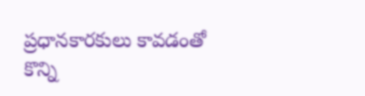ప్రధానకారకులు కావడంతో కొన్ని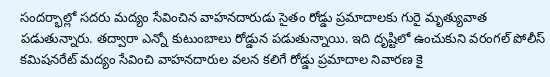సందర్భాల్లో సదరు మద్యం సేవించిన వాహనదారుడు సైతం రోడ్డు ప్రమాదాలకు గురై మృత్యువాత పడుతున్నారు. తద్వారా ఎన్నో కుటుంబాలు రోడ్డున పడుతున్నాయి. ఇది దృష్టిలో ఉంచుకుని వరంగల్ పోలీస్ కమిషనరేట్ మద్యం సేవించి వాహనదారుల వలన కలిగే రోడ్డు ప్రమాదాల నివారణ కై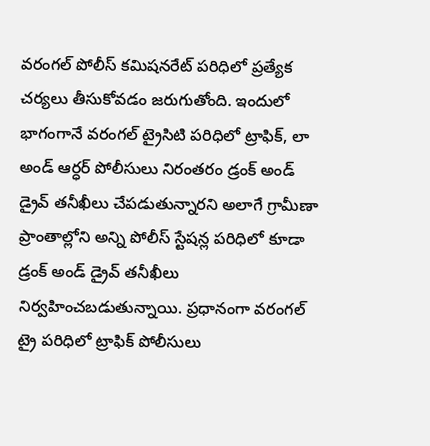వరంగల్ పోలీస్ కమిషనరేట్ పరిధిలో ప్రత్యేక చర్యలు తీసుకోవడం జరుగుతోంది. ఇందులో భాగంగానే వరంగల్ ట్రైసిటి పరిధిలో ట్రాఫిక్, లా అండ్ ఆర్ధర్ పోలీసులు నిరంతరం డ్రంక్ అండ్ డ్రైవ్ తనీఖీలు చేపడుతున్నారని అలాగే గ్రామీణా ప్రాంతాల్లోని అన్ని పోలీస్ స్టేషన్ల పరిధిలో కూడా డ్రంక్ అండ్ డ్రైవ్ తనీఖీలు నిర్వహించబడుతున్నాయి. ప్రధానంగా వరంగల్ ట్రై పరిధిలో ట్రాఫిక్ పోలీసులు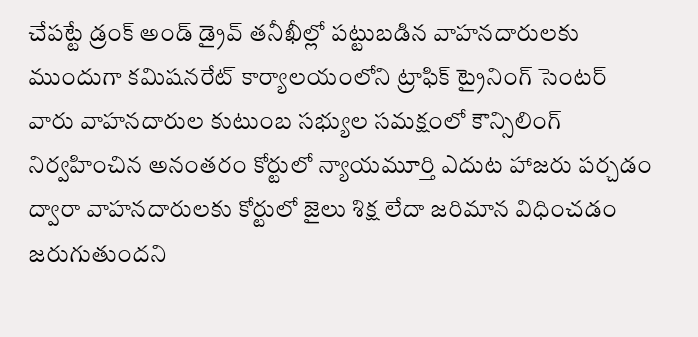చేపట్టే డ్రంక్ అండ్ డ్రైవ్ తనీఖీల్లో పట్టుబడిన వాహనదారులకు ముందుగా కమిషనరేట్ కార్యాలయంలోని ట్రాఫిక్ ట్రైనింగ్ సెంటర్ వారు వాహనదారుల కుటుంబ సభ్యుల సమక్షంలో కౌన్సిలింగ్ నిర్వహించిన అనంతరం కోర్టులో న్యాయమూర్తి ఎదుట హాజరు పర్చడం ద్వారా వాహనదారులకు కోర్టులో జైలు శిక్ష లేదా జరిమాన విధించడం జరుగుతుందని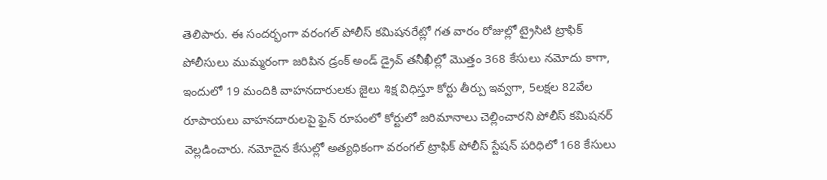తెలిపారు. ఈ సందర్భంగా వరంగల్ పోలీస్ కమిషనరేట్లో గత వారం రోజుల్లో ట్రైసిటి ట్రాఫిక్ పోలీసులు ముమ్మరంగా జరిపిన డ్రంక్ అండ్ డ్రైవ్ తనీఖీల్లో మొత్తం 368 కేసులు నమోదు కాగా, ఇందులో 19 మందికి వాహనదారులకు జైలు శిక్ష విధిస్తూ కోర్టు తీర్పు ఇవ్వగా, 5లక్షల 82వేల రూపాయలు వాహనదారులపై ఫైన్ రూపంలో కోర్టులో జరిమానాలు చెల్లించారని పోలీస్ కమిషనర్ వెల్లడించారు. నమోదైన కేసుల్లో అత్యధికంగా వరంగల్ ట్రాఫిక్ పోలీస్ స్టేషన్ పరిధిలో 168 కేసులు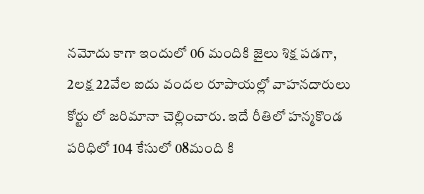నమోదు కాగా ఇందులో 06 మందికి జైలు శిక్ష పడగా, 2లక్ష 22వేల ఐదు వందల రూపాయల్లో వాహనదారులు కోర్టు లో జరిమానా చెల్లించారు. ఇదే రీతిలో హన్మకొండ పరిధిలో 104 కేసులో 08మంది కి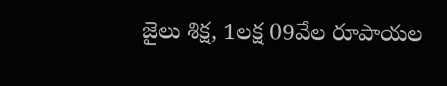జైలు శిక్ష, 1లక్ష 09వేల రూపాయల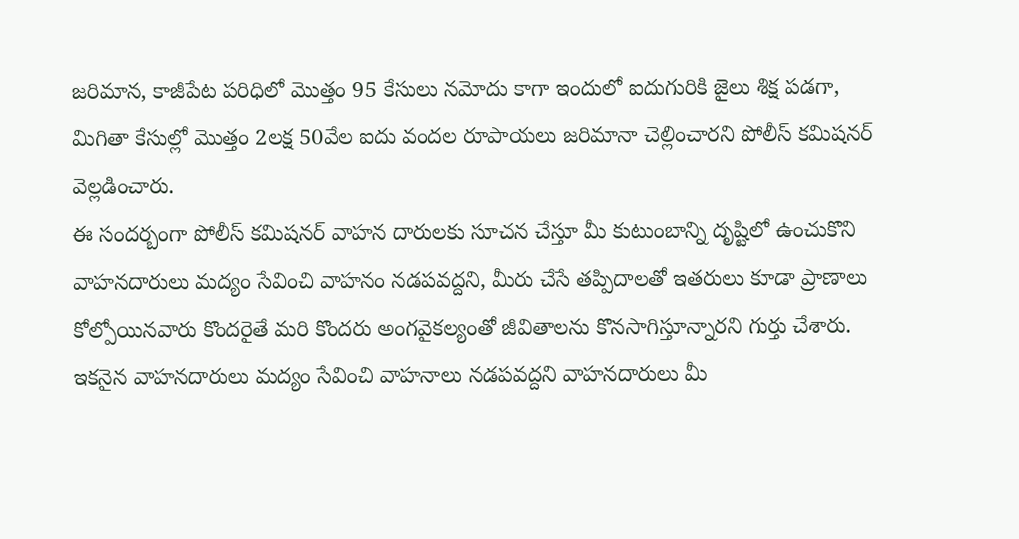జరిమాన, కాజీపేట పరిధిలో మొత్తం 95 కేసులు నమోదు కాగా ఇందులో ఐదుగురికి జైలు శిక్ష పడగా, మిగితా కేసుల్లో మొత్తం 2లక్ష 50వేల ఐదు వందల రూపాయలు జరిమానా చెల్లించారని పోలీస్ కమిషనర్ వెల్లడించారు.
ఈ సందర్బంగా పోలీస్ కమిషనర్ వాహన దారులకు సూచన చేస్తూ మీ కుటుంబాన్ని దృష్టిలో ఉంచుకొని వాహనదారులు మద్యం సేవించి వాహనం నడపవద్దని, మీరు చేసే తప్పిదాలతో ఇతరులు కూడా ప్రాణాలు కోల్పోయినవారు కొందరైతే మరి కొందరు అంగవైకల్యంతో జీవితాలను కొనసాగిస్తూన్నారని గుర్తు చేశారు. ఇకనైన వాహనదారులు మద్యం సేవించి వాహనాలు నడపవద్దని వాహనదారులు మీ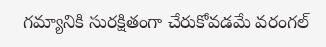గమ్యానికి సురక్షితంగా చేరుకోవడమే వరంగల్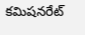కమిషనరేట్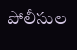పోలీసుల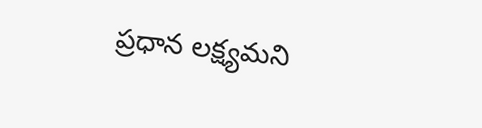ప్రధాన లక్ష్యమని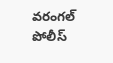వరంగల్ పోలీస్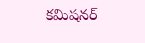కమిషనర్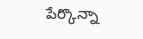పేర్కొన్నా